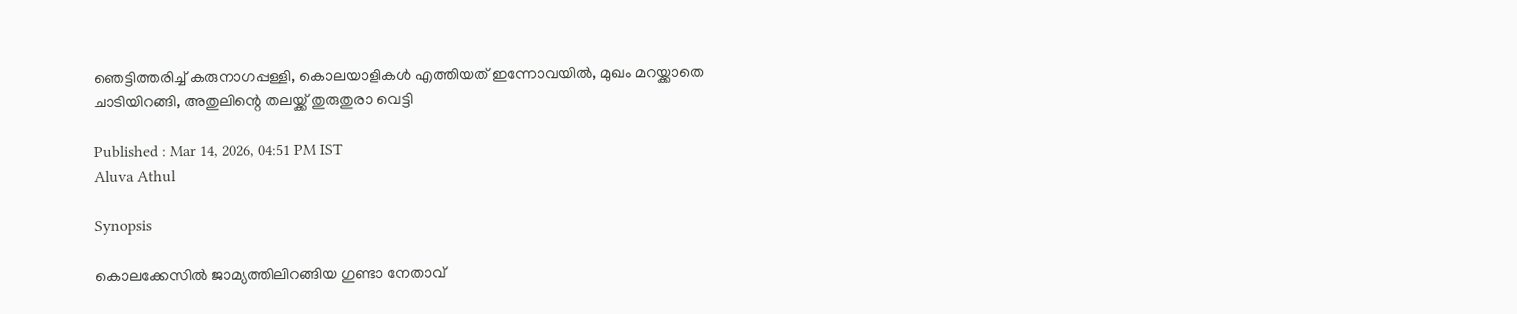ഞെട്ടിത്തരിച്ച് കരുനാഗപ്പള്ളി, കൊലയാളികൾ എത്തിയത് ഇന്നോവയിൽ, മുഖം മറയ്ക്കാതെ ചാടിയിറങ്ങി, അതുലിന്റെ തലയ്ക്ക് തുരുതുരാ വെട്ടി

Published : Mar 14, 2026, 04:51 PM IST
Aluva Athul

Synopsis

കൊലക്കേസിൽ ജാമ്യത്തിലിറങ്ങിയ ഗുണ്ടാ നേതാവ്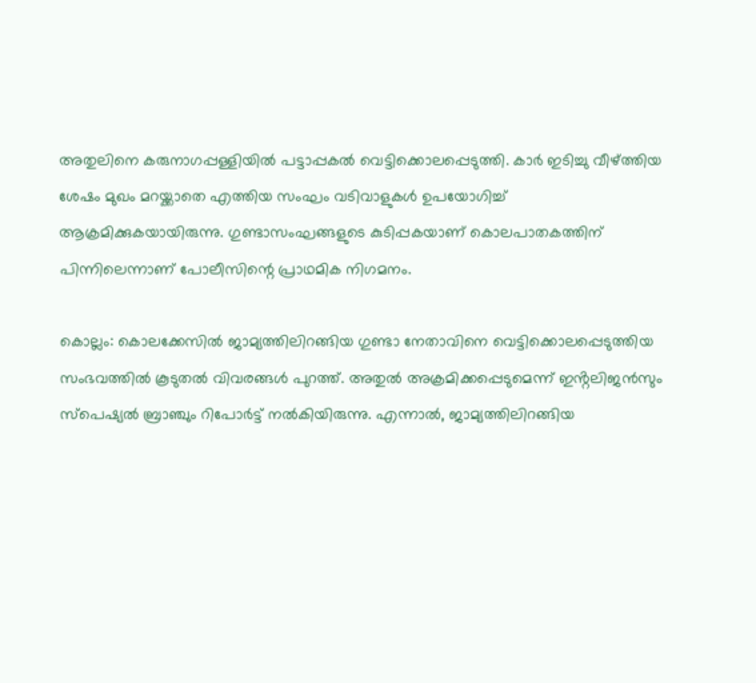അതുലിനെ കരുനാഗപ്പള്ളിയിൽ പട്ടാപ്പകൽ വെട്ടിക്കൊലപ്പെടുത്തി. കാർ ഇടിച്ചു വീഴ്ത്തിയ ശേഷം മുഖം മറയ്ക്കാതെ എത്തിയ സംഘം വടിവാളുകൾ ഉപയോഗിച്ച് ആക്രമിക്കുകയായിരുന്നു. ഗുണ്ടാസംഘങ്ങളുടെ കുടിപ്പകയാണ് കൊലപാതകത്തിന് പിന്നിലെന്നാണ് പോലീസിന്റെ പ്രാഥമിക നിഗമനം.

കൊല്ലം: കൊലക്കേസിൽ ജാമ്യത്തിലിറങ്ങിയ ഗുണ്ടാ നേതാവിനെ വെട്ടിക്കൊലപ്പെടുത്തിയ സംഭവത്തിൽ കൂടുതൽ വിവരങ്ങൾ പുറത്ത്. അതുൽ അക്രമിക്കപ്പെടുമെന്ന് ഇൻ്റലിജൻസും സ്പെഷ്യൽ ബ്രാഞ്ചും റിപോർട്ട് നൽകിയിരുന്നു. എന്നാൽ, ജാമ്യത്തിലിറങ്ങിയ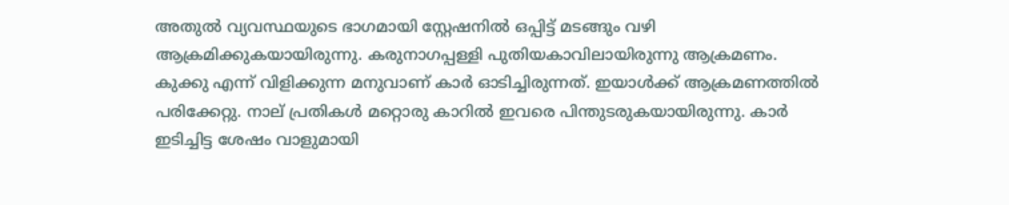അതുൽ വ്യവസ്ഥയുടെ ഭാഗമായി സ്റ്റേഷനിൽ ഒപ്പിട്ട് മടങ്ങും വഴി ആക്രമിക്കുകയായിരുന്നു. കരുനാഗപ്പള്ളി പുതിയകാവിലായിരുന്നു ആക്രമണം. കുക്കു എന്ന് വിളിക്കുന്ന മനുവാണ് കാർ ഓടിച്ചിരുന്നത്. ഇയാൾക്ക് ആക്രമണത്തിൽ പരിക്കേറ്റു. നാല് പ്രതികൾ മറ്റൊരു കാറിൽ ഇവരെ പിന്തുടരുകയായിരുന്നു. കാർ ഇടിച്ചിട്ട ശേഷം വാളുമായി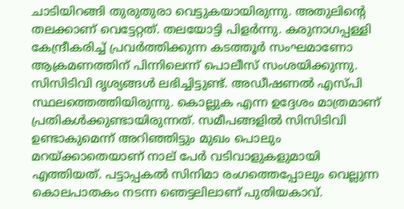ചാടിയിറങ്ങി തുരുതുരാ വെട്ടുകയായിരുന്നു. അതുലിന്റെ തലക്കാണ് വെട്ടേറ്റത്. തലയോട്ടി പിളർന്നു. കരുനാഗപ്പള്ളി കേന്ദ്രീകരിച്ച് പ്രവർത്തിക്കുന്ന കടത്തൂർ സംഘമാണോ ആക്രമണത്തിന് പിന്നിലെന്ന് പൊലീസ് സംശയിക്കുന്നു. സിസിടിവി ദൃശ്യങ്ങൾ ലഭിച്ചിട്ടുണ്ട്. അഡീഷണൽ എസ്പി സ്ഥലത്തെത്തിയിരുന്നു. കൊല്ലുക എന്ന ഉദ്ദേശം മാത്രമാണ് പ്രതികൾക്കുണ്ടായിരുന്നത്. സമീപങ്ങളിൽ സിസിടിവി ഉണ്ടാകുമെന്ന് അറിഞ്ഞിട്ടും മുഖം പൊലും മറയ്ക്കാതെയാണ് നാല് പേർ വടിവാളുകളുമായി എത്തിയത്. പട്ടാപ്പകൽ സിനിമാ രംഗത്തെപ്പോലും വെല്ലുന്ന കൊലപാതകം നടന്ന ഞെട്ടലിലാണ് പുതിയകാവ്.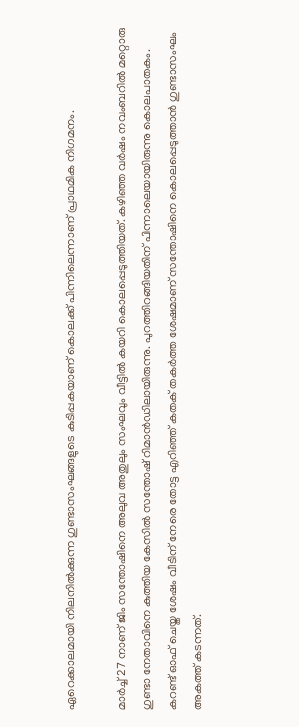ഏറെക്കാലമായി നിലനിൽക്കുന്ന ഗുണ്ടാസംഘങ്ങളുടെ കുടിപ്പകയാണ് കൊലക്ക് പിന്നിലെന്നാണ് പ്രാഥമിക നിഗമനം.

മാർച്ച് 27 നാണ് ജിം സന്തോഷിനെ അലുവ അതുലും സംഘവും വീട്ടിൽ കയറി കൊലപ്പെടുത്തിയത്. കഴിഞ്ഞ വര്‍ഷം നവംബറില്‍ മറ്റൊരു ഗുണ്ടാ നേതാവിനെ കുത്തിയ കേസില്‍ സന്തോഷ് റിമാന്‍ഡിലായിരുന്നു. പുറത്തിറങ്ങിയതിന് പിന്നാലെയായിരുന്നു കൊലപാതകം. കറണ്ട് ഓഫ്‌ ചെയ്ത ശേഷം വീടിന് നേരെ തോട്ട എറിഞ്ഞ് കതക് തകർത്ത ശേഷമാണ് സന്തോഷിനെ കൊലപ്പെടുത്താൻ ഗുണ്ടാസംഘം അകത്ത് കടന്നത്.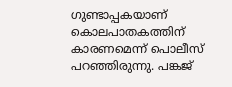ഗുണ്ടാപ്പകയാണ് കൊലപാതകത്തിന് കാരണമെന്ന് പൊലീസ് പറഞ്ഞിരുന്നു. പങ്കജ്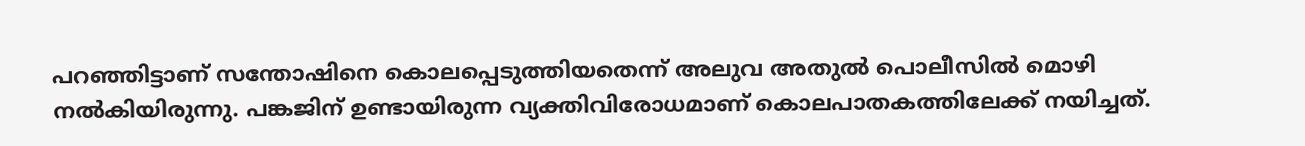പറഞ്ഞിട്ടാണ് സന്തോഷിനെ കൊലപ്പെടുത്തിയതെന്ന് അലുവ അതുൽ പൊലീസിൽ മൊഴി നൽകിയിരുന്നു. പങ്കജിന് ഉണ്ടായിരുന്ന വ്യക്തിവിരോധമാണ് കൊലപാതകത്തിലേക്ക് നയിച്ചത്.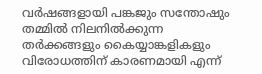വർഷങ്ങളായി പങ്കജും സന്തോഷും തമ്മിൽ നിലനിൽക്കുന്ന തർക്കങ്ങളും കൈയ്യാങ്കളികളും വിരോധത്തിന് കാരണമായി എന്ന്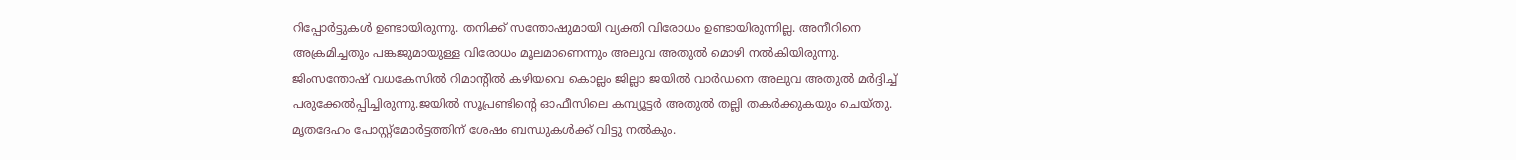റിപ്പോർട്ടുകൾ ഉണ്ടായിരുന്നു. തനിക്ക് സന്തോഷുമായി വ്യക്തി വിരോധം ഉണ്ടായിരുന്നില്ല. അനീറിനെ അക്രമിച്ചതും പങ്കജുമായുള്ള വിരോധം മൂലമാണെന്നും അലുവ അതുൽ മൊഴി നൽകിയിരുന്നു. ജിംസന്തോഷ് വധകേസിൽ റിമാന്റിൽ കഴിയവെ കൊല്ലം ജില്ലാ ജയിൽ വാർഡനെ അലുവ അതുൽ മർദ്ദിച്ച് പരുക്കേൽപ്പിച്ചിരുന്നു.ജയിൽ സൂപ്രണ്ടിൻ്റെ ഓഫീസിലെ കമ്പ്യൂട്ടർ അതുൽ തല്ലി തകർക്കുകയും ചെയ്തു. മൃതദേഹം പോസ്റ്റ്മോർട്ടത്തിന് ശേഷം ബന്ധുകൾക്ക് വിട്ടു നൽകും.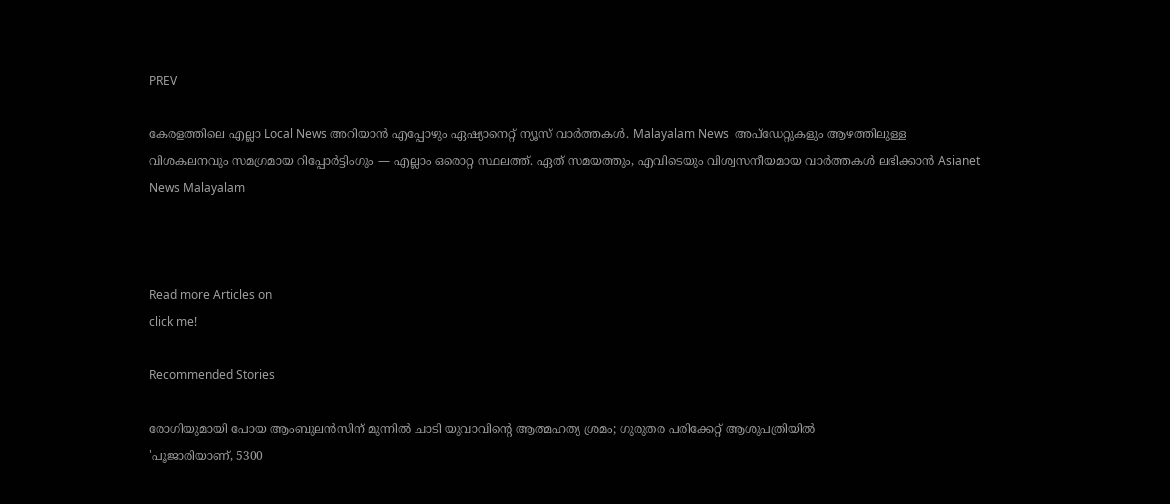PREV

കേരളത്തിലെ എല്ലാ Local News അറിയാൻ എപ്പോഴും ഏഷ്യാനെറ്റ് ന്യൂസ് വാർത്തകൾ. Malayalam News  അപ്‌ഡേറ്റുകളും ആഴത്തിലുള്ള വിശകലനവും സമഗ്രമായ റിപ്പോർട്ടിംഗും — എല്ലാം ഒരൊറ്റ സ്ഥലത്ത്. ഏത് സമയത്തും, എവിടെയും വിശ്വസനീയമായ വാർത്തകൾ ലഭിക്കാൻ Asianet News Malayalam



Read more Articles on
click me!

Recommended Stories

രോഗിയുമായി പോയ ആംബുലൻസിന് മുന്നിൽ ചാടി യുവാവിന്റെ ആത്മഹത്യ ശ്രമം; ഗുരുതര പരിക്കേറ്റ് ആശുപത്രിയിൽ
'പൂജാരിയാണ്, 5300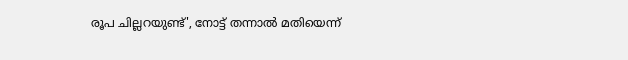രൂപ ചില്ലറയുണ്ട്', നോട്ട് തന്നാൽ മതിയെന്ന്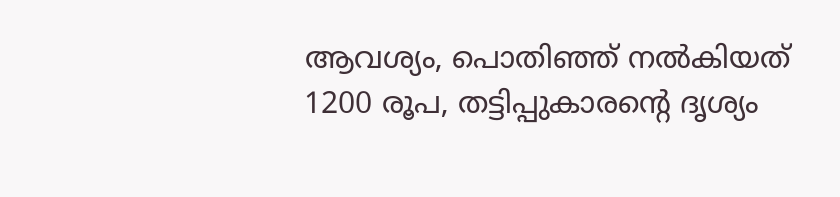ആവശ്യം, പൊതിഞ്ഞ് നൽകിയത് 1200 രൂപ, തട്ടിപ്പുകാരന്റെ ദൃശ്യം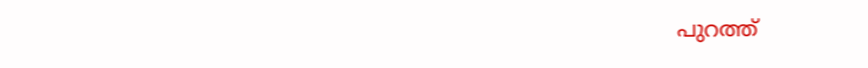പുറത്ത്